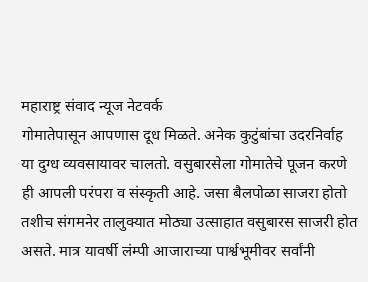महाराष्ट्र संवाद न्यूज नेटवर्क
गोमातेपासून आपणास दूध मिळते. अनेक कुटुंबांचा उदरनिर्वाह या दुग्ध व्यवसायावर चालतो. वसुबारसेला गोमातेचे पूजन करणे ही आपली परंपरा व संस्कृती आहे. जसा बैलपोळा साजरा होतो तशीच संगमनेर तालुक्यात मोठ्या उत्साहात वसुबारस साजरी होत असते. मात्र यावर्षी लंम्पी आजाराच्या पार्श्वभूमीवर सर्वांनी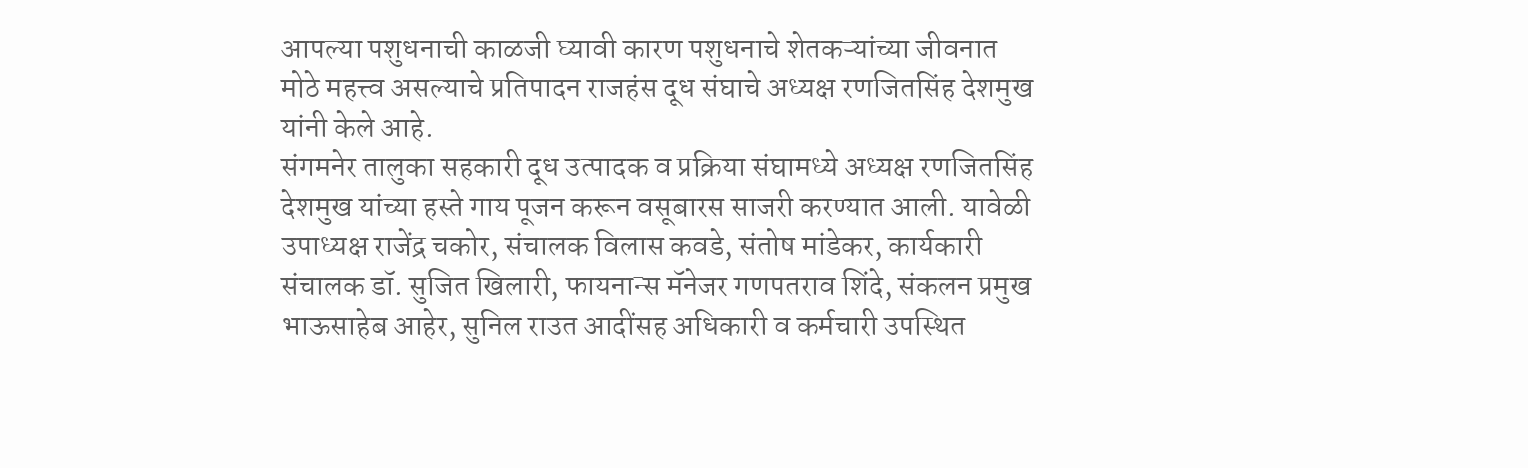आपल्या पशुधनाची काळजी घ्यावी कारण पशुधनाचे शेतकऱ्यांच्या जीवनात मोठे महत्त्व असल्याचे प्रतिपादन राजहंस दूध संघाचे अध्यक्ष रणजितसिंह देशमुख यांनी केले आहे.
संगमनेर तालुका सहकारी दूध उत्पादक व प्रक्रिया संघामध्ये अध्यक्ष रणजितसिंह देशमुख यांच्या हस्ते गाय पूजन करून वसूबारस साजरी करण्यात आली. यावेळी उपाध्यक्ष राजेंद्र चकोर, संचालक विलास कवडे, संतोष मांडेकर, कार्यकारी संचालक डॉ. सुजित खिलारी, फायनान्स मॅनेजर गणपतराव शिंदे, संकलन प्रमुख भाऊसाहेब आहेर, सुनिल राउत आदींसह अधिकारी व कर्मचारी उपस्थित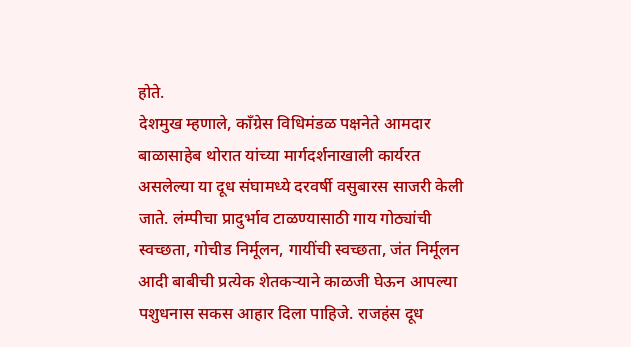होते.
देशमुख म्हणाले, काँग्रेस विधिमंडळ पक्षनेते आमदार बाळासाहेब थोरात यांच्या मार्गदर्शनाखाली कार्यरत असलेल्या या दूध संघामध्ये दरवर्षी वसुबारस साजरी केली जाते. लंम्पीचा प्रादुर्भाव टाळण्यासाठी गाय गोठ्यांची स्वच्छता, गोचीड निर्मूलन, गायींची स्वच्छता, जंत निर्मूलन आदी बाबीची प्रत्येक शेतकऱ्याने काळजी घेऊन आपल्या पशुधनास सकस आहार दिला पाहिजे. राजहंस दूध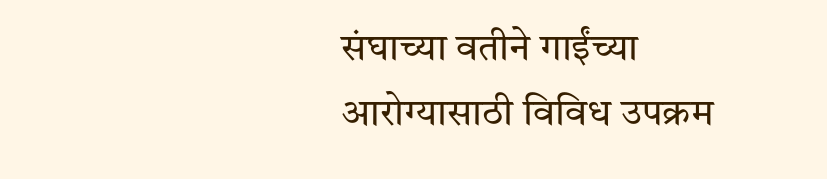संघाच्या वतीने गाईंच्या आरोग्यासाठी विविध उपक्रम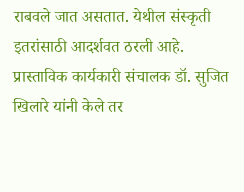राबवले जात असतात. येथील संस्कृती इतरांसाठी आदर्शवत ठरली आहे.
प्रास्ताविक कार्यकारी संचालक डॉ. सुजित खिलारे यांनी केले तर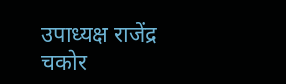उपाध्यक्ष राजेंद्र चकोर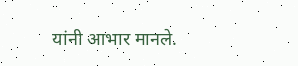यांनी आभार मानले.